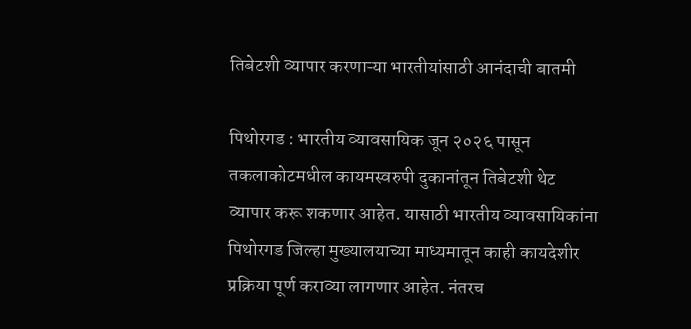तिबेटशी व्यापार करणाऱ्या भारतीयांसाठी आनंदाची बातमी

पिथोरगड : भारतीय व्यावसायिक जून २०२६ पासून तकलाकोटमधील कायमस्वरुपी दुकानांतून तिबेटशी थेट व्यापार करू शकणार आहेत. यासाठी भारतीय व्यावसायिकांना पिथोरगड जिल्हा मुख्यालयाच्या माध्यमातून काही कायदेशीर प्रक्रिया पूर्ण कराव्या लागणार आहेत. नंतरच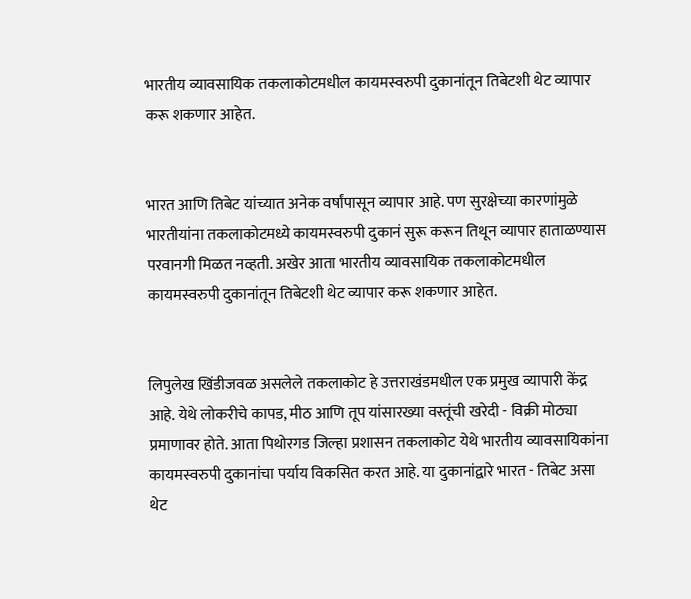भारतीय व्यावसायिक तकलाकोटमधील कायमस्वरुपी दुकानांतून तिबेटशी थेट व्यापार करू शकणार आहेत.


भारत आणि तिबेट यांच्यात अनेक वर्षांपासून व्यापार आहे. पण सुरक्षेच्या कारणांमुळे भारतीयांना तकलाकोटमध्ये कायमस्वरुपी दुकानं सुरू करून तिथून व्यापार हाताळण्यास परवानगी मिळत नव्हती. अखेर आता भारतीय व्यावसायिक तकलाकोटमधील कायमस्वरुपी दुकानांतून तिबेटशी थेट व्यापार करू शकणार आहेत.


लिपुलेख खिंडीजवळ असलेले तकलाकोट हे उत्तराखंडमधील एक प्रमुख व्यापारी केंद्र आहे. येथे लोकरीचे कापड, मीठ आणि तूप यांसारख्या वस्तूंची खरेदी - विक्री मोठ्या प्रमाणावर होते. आता पिथोरगड जिल्हा प्रशासन तकलाकोट येथे भारतीय व्यावसायिकांना कायमस्वरुपी दुकानांचा पर्याय विकसित करत आहे. या दुकानांद्वारे भारत - तिबेट असा थेट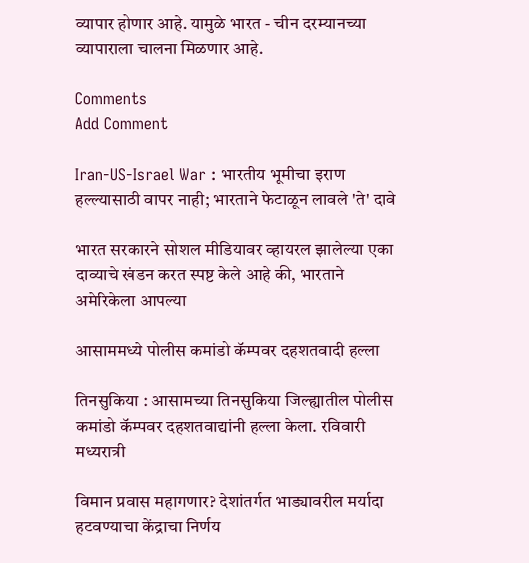व्यापार होणार आहे. यामुळे भारत - चीन दरम्यानच्या व्यापाराला चालना मिळणार आहे.

Comments
Add Comment

Iran-US-Israel War : भारतीय भूमीचा इराण हल्ल्यासाठी वापर नाही; भारताने फेटाळून लावले 'ते' दावे

भारत सरकारने सोशल मीडियावर व्हायरल झालेल्या एका दाव्याचे खंडन करत स्पष्ट केले आहे की, भारताने अमेरिकेला आपल्या

आसाममध्ये पोलीस कमांडो कॅम्पवर दहशतवादी हल्ला

तिनसुकिया : आसामच्या तिनसुकिया जिल्ह्यातील पोलीस कमांडो कॅम्पवर दहशतवाद्यांनी हल्ला केला. रविवारी मध्यरात्री

विमान प्रवास महागणार? देशांतर्गत भाड्यावरील मर्यादा हटवण्याचा केंद्राचा निर्णय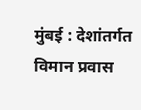मुंबई : देशांतर्गत विमान प्रवास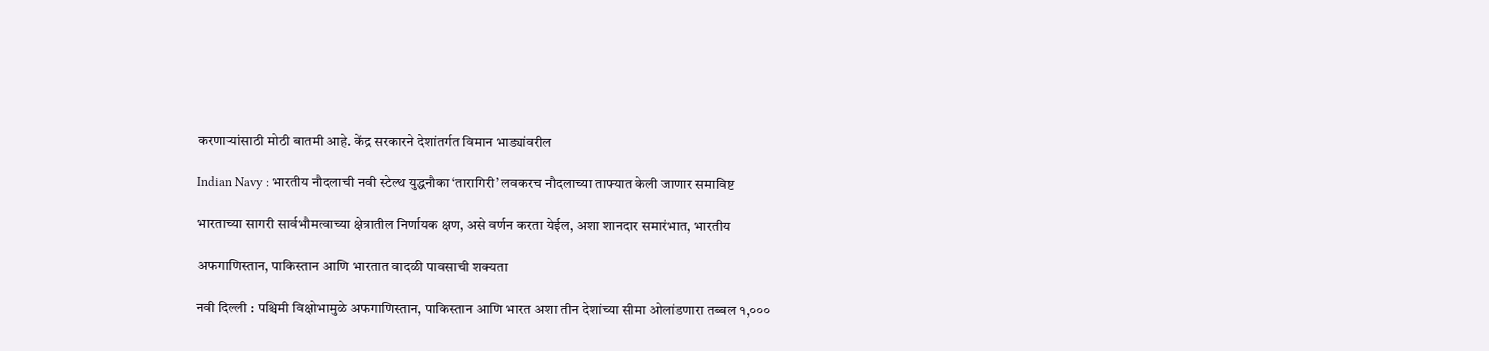करणाऱ्यांसाठी मोठी बातमी आहे. केंद्र सरकारने देशांतर्गत विमान भाड्यांवरील

Indian Navy : भारतीय नौदलाची नवी स्टेल्थ युद्धनौका ‘तारागिरी’ लवकरच नौदलाच्या ताफ्यात केली जाणार समाविष्ट

भारताच्या सागरी सार्वभौमत्वाच्या क्षेत्रातील निर्णायक क्षण, असे वर्णन करता येईल, अशा शानदार समारंभात, भारतीय

अफगाणिस्तान, पाकिस्तान आणि भारतात वादळी पावसाची शक्यता

नवी दिल्ली : पश्चिमी विक्षोभामुळे अफगाणिस्तान, पाकिस्तान आणि भारत अशा तीन देशांच्या सीमा ओलांडणारा तब्बल १,०००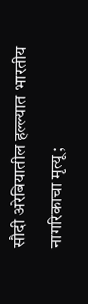सौदी अरेबियातील हल्ल्यात भारतीय नागरिकाचा मृत्यू;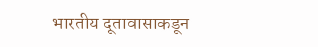भारतीय दूतावासाकडून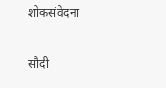शोकसंवेदना

सौदी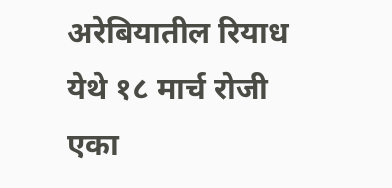अरेबियातील रियाध येथे १८ मार्च रोजी एका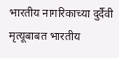भारतीय नागरिकाच्या दुर्दैवी मृत्यूबाबत भारतीय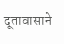दूतावासाने